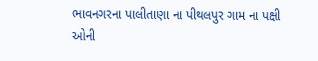ભાવનગરના પાલીતાણા ના પીથલપુર ગામ ના પક્ષી ઓની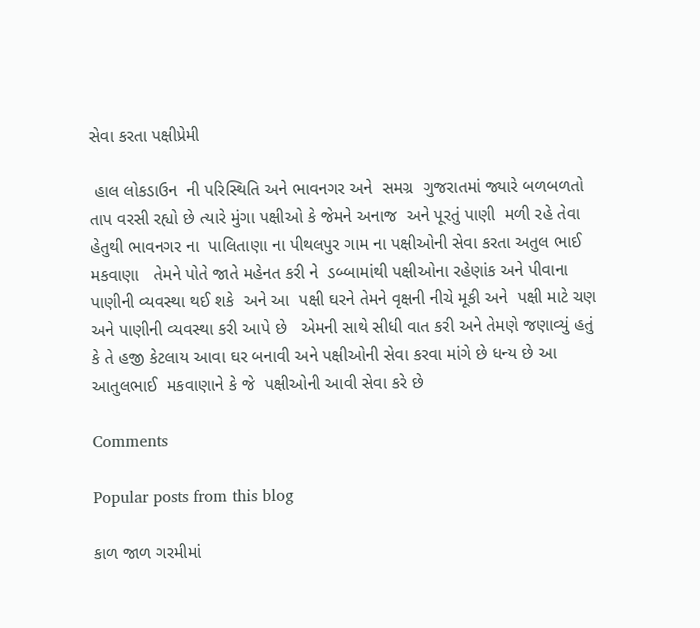સેવા કરતા પક્ષીપ્રેમી

 હાલ લોકડાઉન  ની પરિસ્થિતિ અને ભાવનગર અને  સમગ્ર  ગુજરાતમાં જ્યારે બળબળતો તાપ વરસી રહ્યો છે ત્યારે મુંગા પક્ષીઓ કે જેમને અનાજ  અને પૂરતું પાણી  મળી રહે તેવા હેતુથી ભાવનગર ના  પાલિતાણા ના પીથલપુર ગામ ના પક્ષીઓની સેવા કરતા અતુલ ભાઈ મકવાણા   તેમને પોતે જાતે મહેનત કરી ને  ડબ્બામાંથી પક્ષીઓના રહેણાંક અને પીવાના પાણીની વ્યવસ્થા થઈ શકે  અને આ  પક્ષી ઘરને તેમને વૃક્ષની નીચે મૂકી અને  પક્ષી માટે ચણ અને પાણીની વ્યવસ્થા કરી આપે છે   એમની સાથે સીધી વાત કરી અને તેમણે જણાવ્યું હતું કે તે હજી કેટલાય આવા ઘર બનાવી અને પક્ષીઓની સેવા કરવા માંગે છે ધન્ય છે આ આતુલભાઈ  મકવાણાને કે જે  પક્ષીઓની આવી સેવા કરે છે

Comments

Popular posts from this blog

કાળ જાળ ગરમીમાં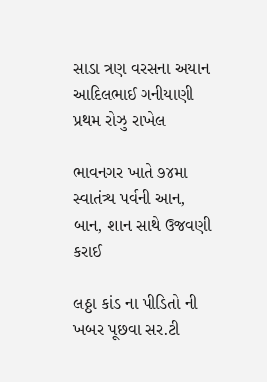સાડા ત્રણ વરસના અયાન આદિલભાઈ ગનીયાણી પ્રથમ રોઝુ રાખેલ

ભાવનગર ખાતે ૭૪મા સ્વાતંત્ર્ય પર્વની આન, બાન, શાન સાથે ઉજવણી કરાઈ

લઠ્ઠા કાંડ ના પીડિતો ની ખબર પૂછવા સર.ટી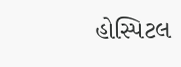હોસ્પિટલ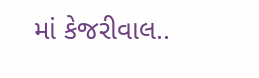માં કેજરીવાલ..